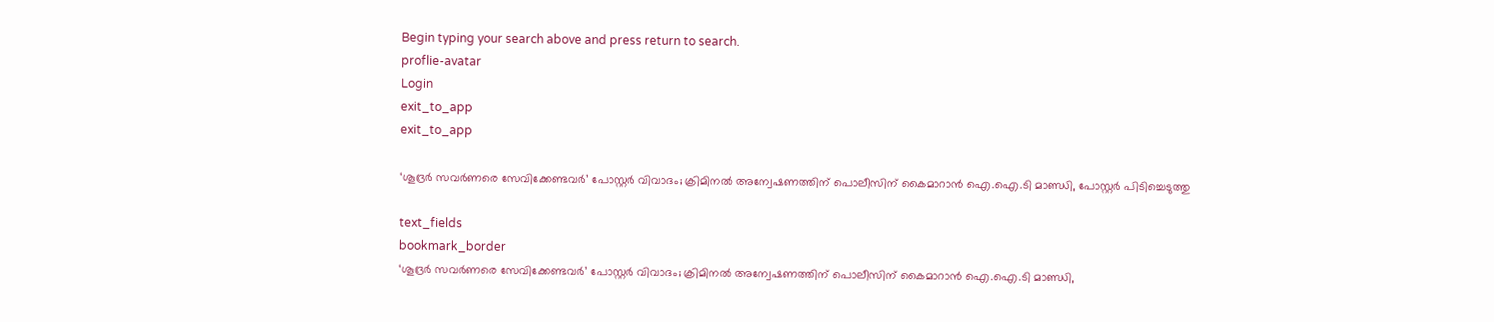Begin typing your search above and press return to search.
proflie-avatar
Login
exit_to_app
exit_to_app

‘ശൂദ്രർ സവർണരെ സേവിക്കേണ്ടവർ’ പോസ്റ്റർ വിവാദം; ക്രിമിനൽ അന്വേഷണത്തിന് പൊലീസിന് കൈമാറാൻ ഐ.ഐ.ടി മാണ്ഡി, പോസ്റ്റർ പിടിച്ചെടുത്തു

text_fields
bookmark_border
‘ശൂദ്രർ സവർണരെ സേവിക്കേണ്ടവർ’ പോസ്റ്റർ വിവാദം; ക്രിമിനൽ അന്വേഷണത്തിന് പൊലീസിന് കൈമാറാൻ ഐ.ഐ.ടി മാണ്ഡി,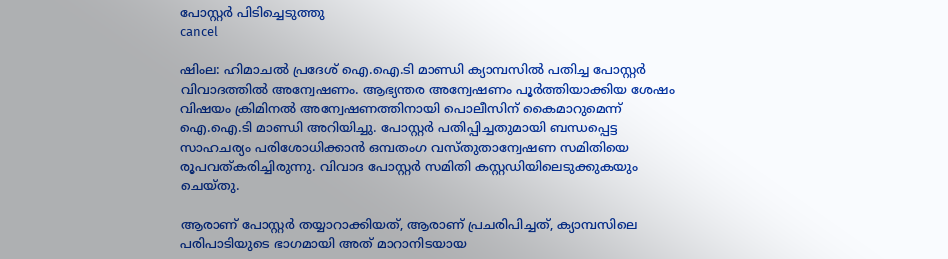പോസ്റ്റർ പിടിച്ചെടുത്തു
cancel

ഷിംല: ഹിമാചല്‍ പ്രദേശ് ഐ.ഐ.ടി മാണ്ഡി ക്യാമ്പസില്‍ പതിച്ച പോസ്റ്റര്‍ വിവാദത്തില്‍ അന്വേഷണം. ആഭ്യന്തര അന്വേഷണം പൂർത്തിയാക്കിയ ശേഷം വിഷയം ക്രിമിനൽ അന്വേഷണത്തിനായി പൊലീസിന് കൈമാറുമെന്ന് ഐ.ഐ.ടി മാണ്ഡി അറിയിച്ചു. പോസ്റ്റർ പതിപ്പിച്ചതുമായി ബന്ധപ്പെട്ട സാഹചര്യം പരിശോധിക്കാൻ ഒമ്പതംഗ വസ്തുതാന്വേഷണ സമിതിയെ രൂപവത്കരിച്ചിരുന്നു. വിവാദ പോസ്റ്റർ സമിതി കസ്റ്റഡിയിലെടുക്കുകയും ചെയ്തു.

ആരാണ് പോസ്റ്റര്‍ തയ്യാറാക്കിയത്, ആരാണ് പ്രചരിപിച്ചത്, ക്യാമ്പസിലെ പരിപാടിയുടെ ഭാഗമായി അത് മാറാനിടയായ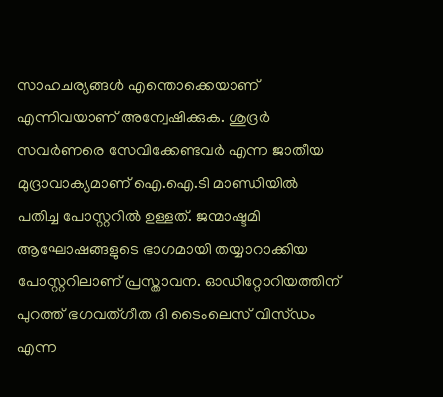സാഹചര്യങ്ങള്‍ എന്തൊക്കെയാണ് എന്നിവയാണ് അന്വേഷിക്കുക. ശുദ്രര്‍ സവര്‍ണരെ സേവിക്കേണ്ടവര്‍ എന്ന ജാതീയ മുദ്രാവാക്യമാണ് ഐ.ഐ.ടി മാണ്ഡിയിൽ പതിച്ച പോസ്റ്ററില്‍ ഉള്ളത്. ജന്മാഷ്ടമി ആഘോഷങ്ങളുടെ ഭാഗമായി തയ്യാറാക്കിയ പോസ്റ്ററിലാണ് പ്രസ്താവന. ഓഡിറ്റോറിയത്തിന് പുറത്ത് ഭഗവത്ഗീത ദി ടൈംലെസ് വിസ്ഡം എന്ന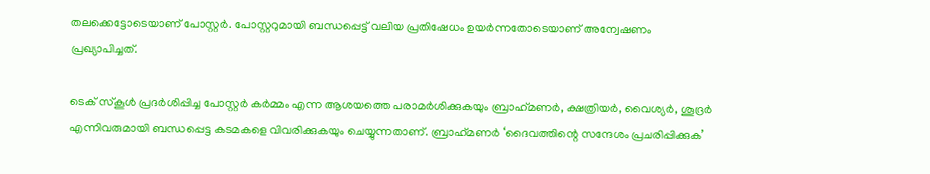തലക്കെട്ടോടെയാണ് പോസ്റ്റര്‍. പോസ്റ്ററുമായി ബന്ധപ്പെട്ട് വലിയ പ്രതിഷേധം ഉയർന്നതോടെയാണ് അന്വേഷണം പ്രഖ്യാപിച്ചത്.

ടെക് സ്‌കൂള്‍ പ്രദര്‍ശിപ്പിച്ച പോസ്റ്റര്‍ കര്‍മ്മം എന്ന ആശയത്തെ പരാമര്‍ശിക്കുകയും ബ്രാഹ്‌മണര്‍, ക്ഷത്രിയര്‍, വൈശ്യര്‍, ശൂദ്രര്‍ എന്നിവരുമായി ബന്ധപ്പെട്ട കടമകളെ വിവരിക്കുകയും ചെയ്യുന്നതാണ്. ബ്രാഹ്‌മണര്‍ ‘ദൈവത്തിന്റെ സന്ദേശം പ്രചരിപ്പിക്കുക’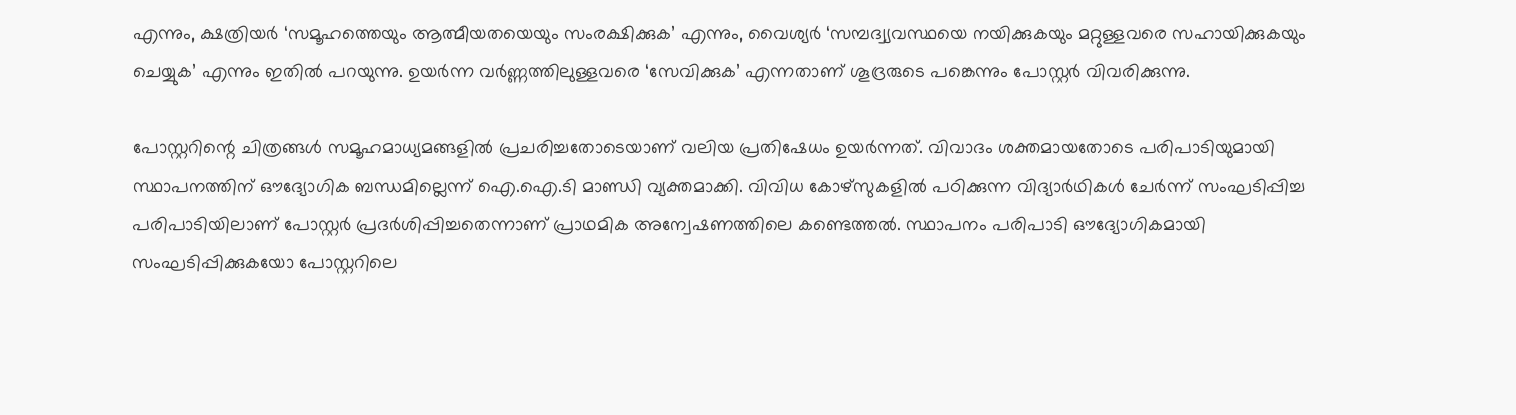എന്നും, ക്ഷത്രിയര്‍ ‘സമൂഹത്തെയും ആത്മീയതയെയും സംരക്ഷിക്കുക’ എന്നും, വൈശ്യര്‍ ‘സമ്പദ്വ്യവസ്ഥയെ നയിക്കുകയും മറ്റുള്ളവരെ സഹായിക്കുകയും ചെയ്യുക’ എന്നും ഇതില്‍ പറയുന്നു. ഉയര്‍ന്ന വര്‍ണ്ണത്തിലുള്ളവരെ ‘സേവിക്കുക’ എന്നതാണ് ശൂദ്രരുടെ പങ്കെന്നും പോസ്റ്റർ വിവരിക്കുന്നു.

പോസ്റ്ററിന്റെ ചിത്രങ്ങൾ സമൂഹമാധ്യമങ്ങളിൽ പ്രചരിച്ചതോടെയാണ് വലിയ പ്രതിഷേധം ഉയർന്നത്. വിവാദം ശക്തമായതോടെ പരിപാടിയുമായി സ്ഥാപനത്തിന് ഔദ്യോഗിക ബന്ധമില്ലെന്ന് ഐ.ഐ.ടി മാണ്ഡി വ്യക്തമാക്കി. വിവിധ കോഴ്സുകളിൽ പഠിക്കുന്ന വിദ്യാർഥികൾ ചേർന്ന് സംഘടിപ്പിച്ച പരിപാടിയിലാണ് പോസ്റ്റർ പ്രദർശിപ്പിച്ചതെന്നാണ് പ്രാഥമിക അന്വേഷണത്തിലെ കണ്ടെത്തൽ. സ്ഥാപനം പരിപാടി ഔദ്യോഗികമായി സംഘടിപ്പിക്കുകയോ പോസ്റ്ററിലെ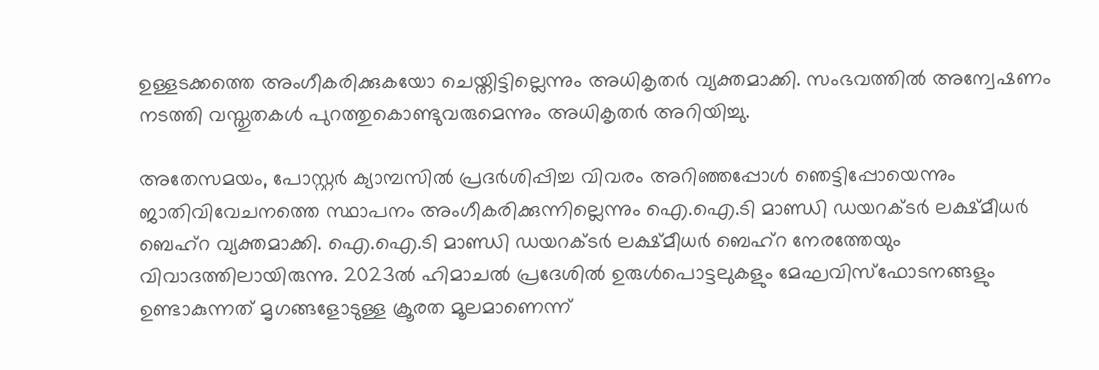ഉള്ളടക്കത്തെ അംഗീകരിക്കുകയോ ചെയ്തിട്ടില്ലെന്നും അധികൃതർ വ്യക്തമാക്കി. സംഭവത്തിൽ അന്വേഷണം നടത്തി വസ്തുതകൾ പുറത്തുകൊണ്ടുവരുമെന്നും അധികൃതർ അറിയിച്ചു.

അതേസമയം, പോസ്റ്റർ ക്യാമ്പസിൽ പ്രദർശിപ്പിച്ച വിവരം അറിഞ്ഞപ്പോൾ ഞെട്ടിപ്പോയെന്നും ജാതിവിവേചനത്തെ സ്ഥാപനം അംഗീകരിക്കുന്നില്ലെന്നും ഐ.ഐ.ടി മാണ്ഡി ഡയറക്ടർ ലക്ഷ്മീധർ ബെഹ്റ വ്യക്തമാക്കി. ഐ.ഐ.ടി മാണ്ഡി ഡയറക്ടർ ലക്ഷ്മീധർ ബെഹ്റ നേരത്തേയും വിവാദത്തിലായിരുന്നു. 2023ല്‍ ഹിമാചല്‍ പ്രദേശില്‍ ഉരുള്‍പൊട്ടലുകളും മേഘവിസ്‌ഫോടനങ്ങളും ഉണ്ടാകുന്നത് മൃഗങ്ങളോടുള്ള ക്രൂരത മൂലമാണെന്ന്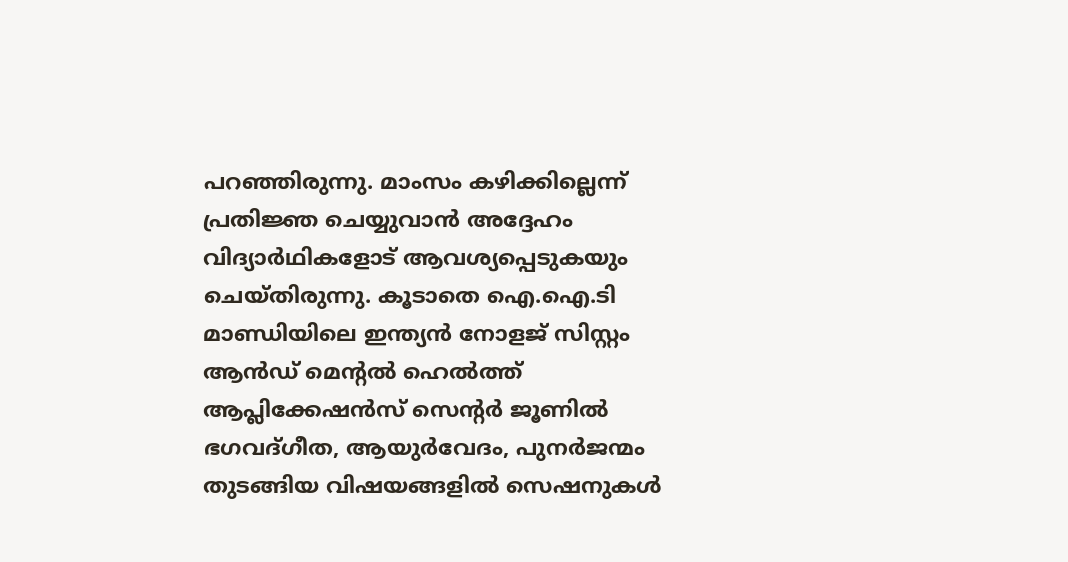പറഞ്ഞിരുന്നു. മാംസം കഴിക്കില്ലെന്ന് പ്രതിജ്ഞ ചെയ്യുവാന്‍ അദ്ദേഹം വിദ്യാർഥികളോട് ആവശ്യപ്പെടുകയും ചെയ്തിരുന്നു. കൂടാതെ ഐ.ഐ.ടി മാണ്ഡിയിലെ ഇന്ത്യന്‍ നോളജ് സിസ്റ്റം ആന്‍ഡ് മെന്റല്‍ ഹെല്‍ത്ത് ആപ്ലിക്കേഷന്‍സ് സെന്റര്‍ ജൂണില്‍ ഭഗവദ്ഗീത, ആയുര്‍വേദം, പുനര്‍ജന്മം തുടങ്ങിയ വിഷയങ്ങളില്‍ സെഷനുകള്‍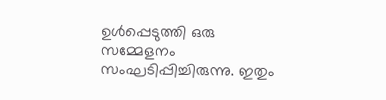ഉള്‍പ്പെടുത്തി ഒരു സമ്മേളനം സംഘടിപ്പിച്ചിരുന്നു. ഇതും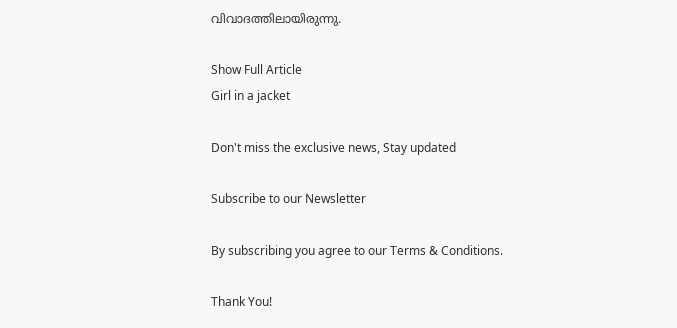വിവാദത്തിലായിരുന്നു.

Show Full Article
Girl in a jacket

Don't miss the exclusive news, Stay updated

Subscribe to our Newsletter

By subscribing you agree to our Terms & Conditions.

Thank You!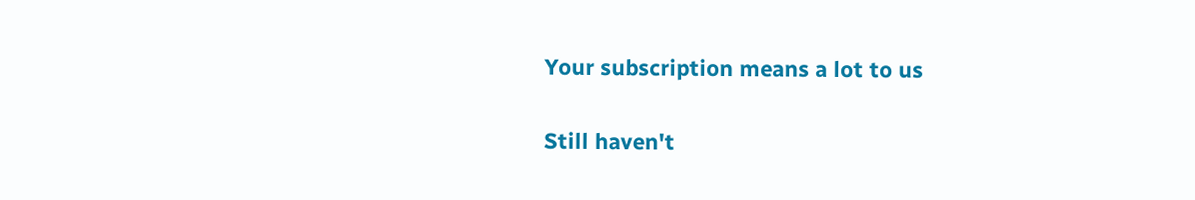Your subscription means a lot to us

Still haven't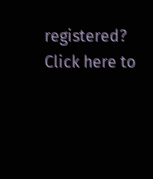registered? Click here to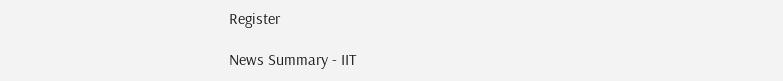Register

News Summary - IIT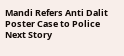Mandi Refers Anti Dalit Poster Case to Police
Next Story